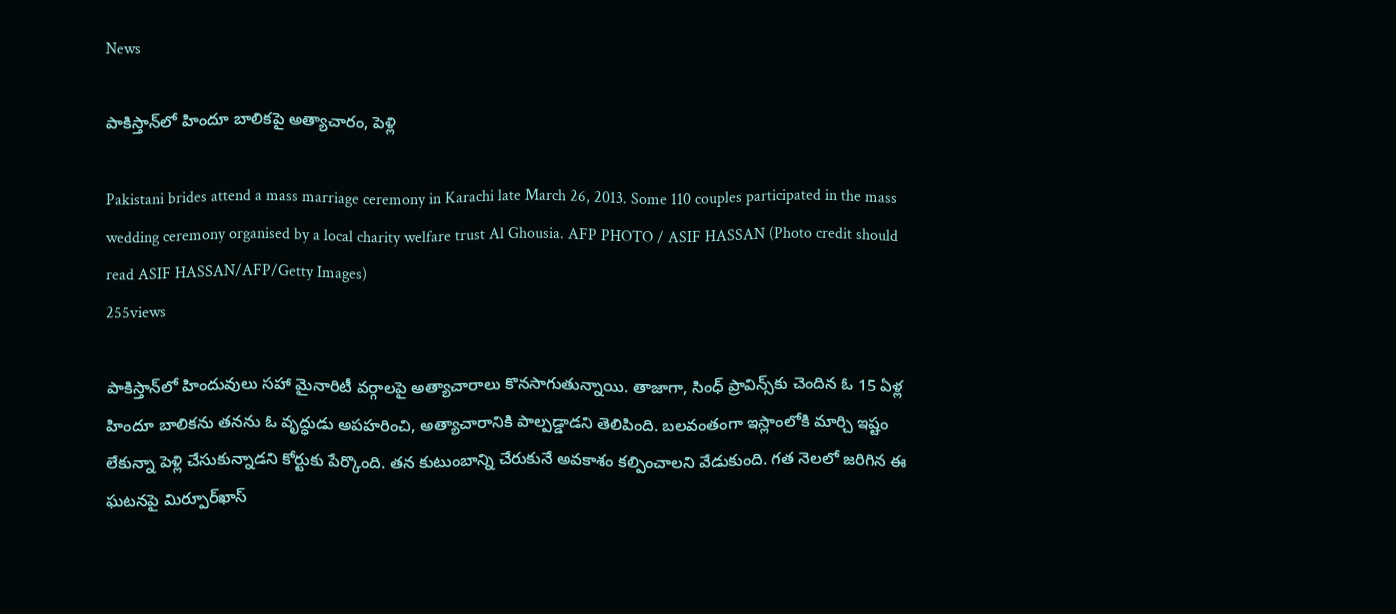News

పాకిస్తాన్‌లో హిందూ బాలికపై అత్యాచారం, పెళ్లి

Pakistani brides attend a mass marriage ceremony in Karachi late March 26, 2013. Some 110 couples participated in the mass wedding ceremony organised by a local charity welfare trust Al Ghousia. AFP PHOTO / ASIF HASSAN (Photo credit should read ASIF HASSAN/AFP/Getty Images)
255views

పాకిస్తాన్‌లో హిందువులు సహా మైనారిటీ వర్గాలపై అత్యాచారాలు కొనసాగుతున్నాయి. తాజాగా, సింధ్‌ ప్రావిన్స్‌కు చెందిన ఓ 15 ఏళ్ల హిందూ బాలికను తనను ఓ వృద్ధుడు అపహరించి, అత్యాచారానికి పాల్పడ్డాడని తెలిపింది. బలవంతంగా ఇస్లాంలోకి మార్చి ఇష్టం లేకున్నా పెళ్లి చేసుకున్నాడని కోర్టుకు పేర్కొంది. తన కుటుంబాన్ని చేరుకునే అవకాశం కల్పించాలని వేడుకుంది. గత నెలలో జరిగిన ఈ ఘటనపై మిర్పూర్‌ఖాస్‌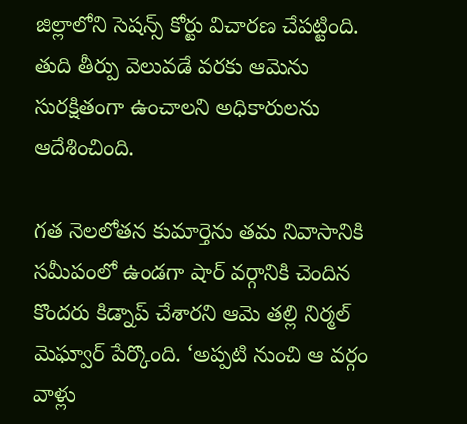జిల్లాలోని సెషన్స్‌ కోర్టు విచారణ చేపట్టింది. తుది తీర్పు వెలువడే వరకు ఆమెను సురక్షితంగా ఉంచాలని అధికారులను ఆదేశించింది.

గత నెలలోతన కుమార్తెను తమ నివాసానికి సమీపంలో ఉండగా షార్‌ వర్గానికి చెందిన కొందరు కిడ్నాప్‌ చేశారని ఆమె తల్లి నిర్మల్‌ మెఘ్వార్‌ పేర్కొంది. ‘అప్పటి నుంచి ఆ వర్గం వాళ్లు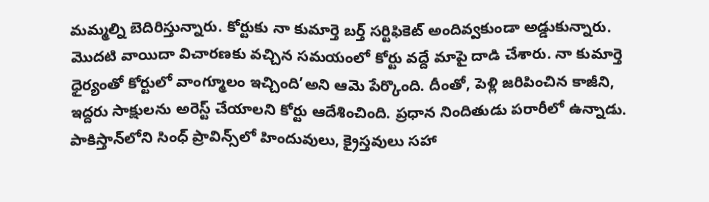మమ్మల్ని బెదిరిస్తున్నారు. కోర్టుకు నా కుమార్తె బర్త్‌ సర్టిఫికెట్‌ అందివ్వకుండా అడ్డుకున్నారు. మొదటి వాయిదా విచారణకు వచ్చిన సమయంలో కోర్టు వద్దే మాపై దాడి చేశారు. నా కుమార్తె ధైర్యంతో కోర్టులో వాంగ్మూలం ఇచ్చింది’అని ఆమె పేర్కొంది. దీంతో, పెళ్లి జరిపించిన కాజీని, ఇద్దరు సాక్షులను అరెస్ట్‌ చేయాలని కోర్టు ఆదేశించింది. ప్రధాన నిందితుడు పరారీలో ఉన్నాడు. పాకిస్తాన్‌లోని సింధ్‌ ప్రావిన్స్‌లో హిందువులు, క్రైస్తవులు సహా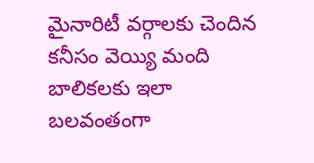మైనారిటీ వర్గాలకు చెందిన కనీసం వెయ్యి మంది బాలికలకు ఇలా బలవంతంగా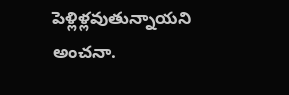పెళ్లిళ్లవుతున్నాయని అంచనా.